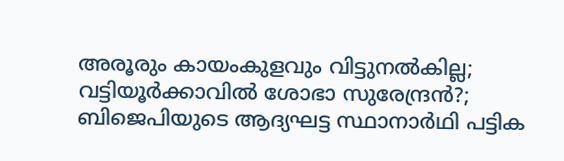അരൂരും കായംകുളവും വിട്ടുനല്‍കില്ല; വട്ടിയൂര്‍ക്കാവില്‍ ശോഭാ സുരേന്ദ്രന്‍?; ബിജെപിയുടെ ആദ്യഘട്ട സ്ഥാനാര്‍ഥി പട്ടിക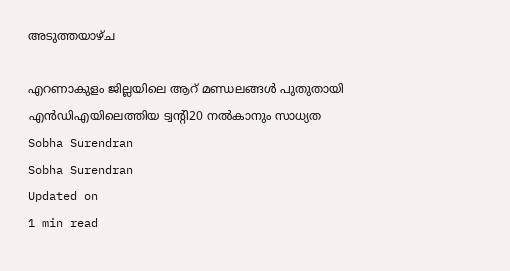അടുത്തയാഴ്ച

എറണാകുളം ജില്ലയിലെ ആറ് മണ്ഡലങ്ങള്‍ പുതുതായി എന്‍ഡിഎയിലെത്തിയ ട്വന്റി20 നല്‍കാനും സാധ്യത
Sobha Surendran
Sobha Surendran
Updated on
1 min read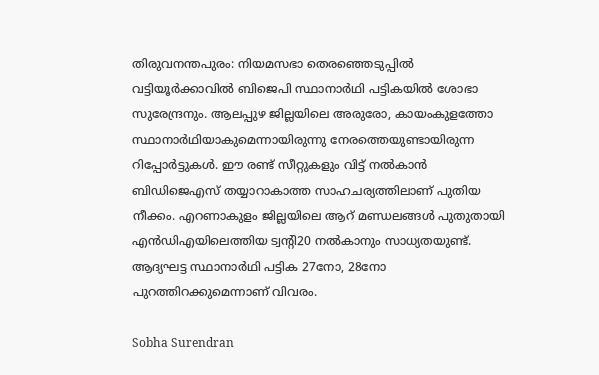തിരുവനന്തപുരം: നിയമസഭാ തെരഞ്ഞെടുപ്പില്‍ വട്ടിയൂര്‍ക്കാവില്‍ ബിജെപി സ്ഥാനാര്‍ഥി പട്ടികയില്‍ ശോഭാ സുരേന്ദ്രനും. ആലപ്പുഴ ജില്ലയിലെ അരുരോ, കായംകുളത്തോ സ്ഥാനാര്‍ഥിയാകുമെന്നായിരുന്നു നേരത്തെയുണ്ടായിരുന്ന റിപ്പോര്‍ട്ടുകള്‍. ഈ രണ്ട് സീറ്റുകളും വിട്ട് നല്‍കാന്‍ ബിഡിജെഎസ് തയ്യാറാകാത്ത സാഹചര്യത്തിലാണ് പുതിയ നീക്കം. എറണാകുളം ജില്ലയിലെ ആറ് മണ്ഡലങ്ങള്‍ പുതുതായി എന്‍ഡിഎയിലെത്തിയ ട്വന്റി20 നല്‍കാനും സാധ്യതയുണ്ട്. ആദ്യഘട്ട സ്ഥാനാര്‍ഥി പട്ടിക 27നോ, 28നോ പുറത്തിറക്കുമെന്നാണ് വിവരം.

Sobha Surendran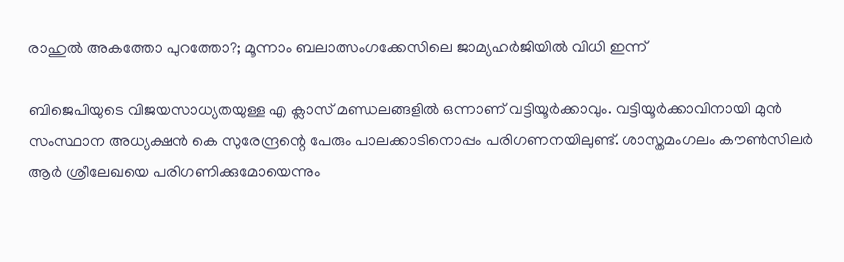രാഹുല്‍ അകത്തോ പുറത്തോ?; മൂന്നാം ബലാത്സംഗക്കേസിലെ ജാമ്യഹര്‍ജിയില്‍ വിധി ഇന്ന്

ബിജെപിയുടെ വിജയസാധ്യതയുള്ള എ ക്ലാസ് മണ്ഡലങ്ങളില്‍ ഒന്നാണ് വട്ടിയൂര്‍ക്കാവും. വട്ടിയൂര്‍ക്കാവിനായി മുന്‍ സംസ്ഥാന അധ്യക്ഷന്‍ കെ സുരേന്ദ്രന്റെ പേരും പാലക്കാടിനൊപ്പം പരിഗണനയിലുണ്ട്. ശാസ്തമംഗലം കൗണ്‍സിലര്‍ ആര്‍ ശ്രീലേഖയെ പരിഗണിക്കുമോയെന്നും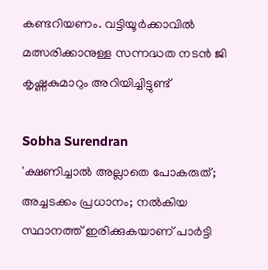കണ്ടറിയണം. വട്ടിയൂര്‍ക്കാവില്‍ മത്സരിക്കാനുള്ള സന്നദ്ധത നടന്‍ ജി കൃഷ്ണകുമാറും അറിയിച്ചിട്ടുണ്ട്

Sobha Surendran
'ക്ഷണിച്ചാല്‍ അല്ലാതെ പോകരുത്; അച്ചടക്കം പ്രധാനം; നല്‍കിയ സ്ഥാനത്ത് ഇരിക്കുകയാണ് പാര്‍ട്ടി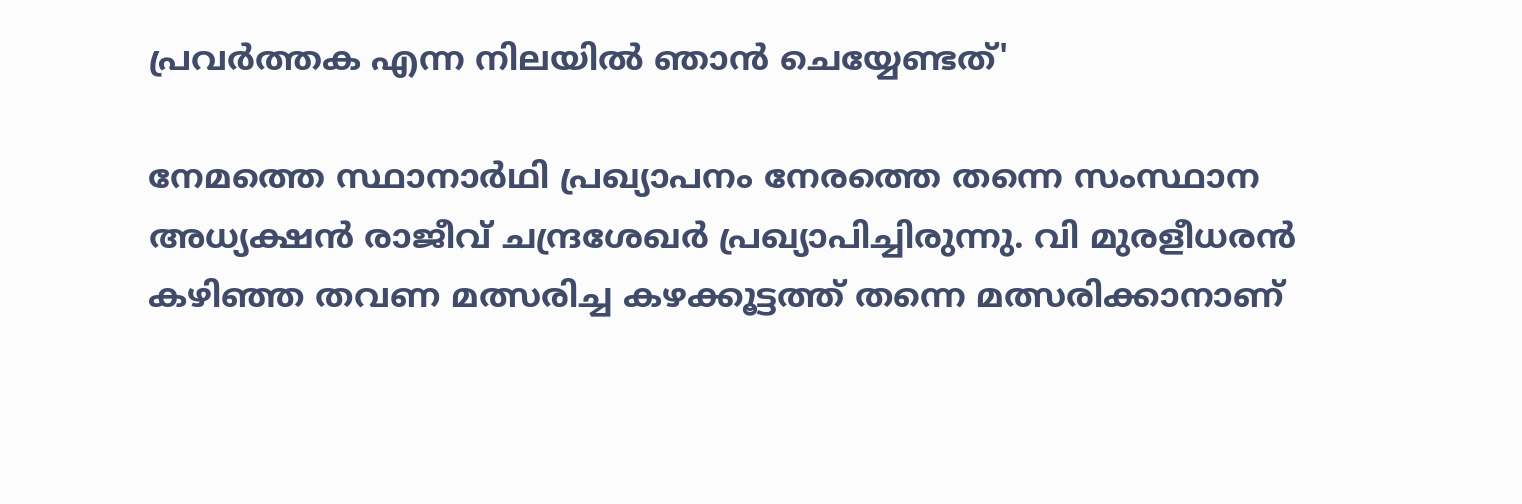പ്രവര്‍ത്തക എന്ന നിലയില്‍ ഞാന്‍ ചെയ്യേണ്ടത്'

നേമത്തെ സ്ഥാനാര്‍ഥി പ്രഖ്യാപനം നേരത്തെ തന്നെ സംസ്ഥാന അധ്യക്ഷന്‍ രാജീവ് ചന്ദ്രശേഖര്‍ പ്രഖ്യാപിച്ചിരുന്നു. വി മുരളീധരന്‍ കഴിഞ്ഞ തവണ മത്സരിച്ച കഴക്കൂട്ടത്ത് തന്നെ മത്സരിക്കാനാണ്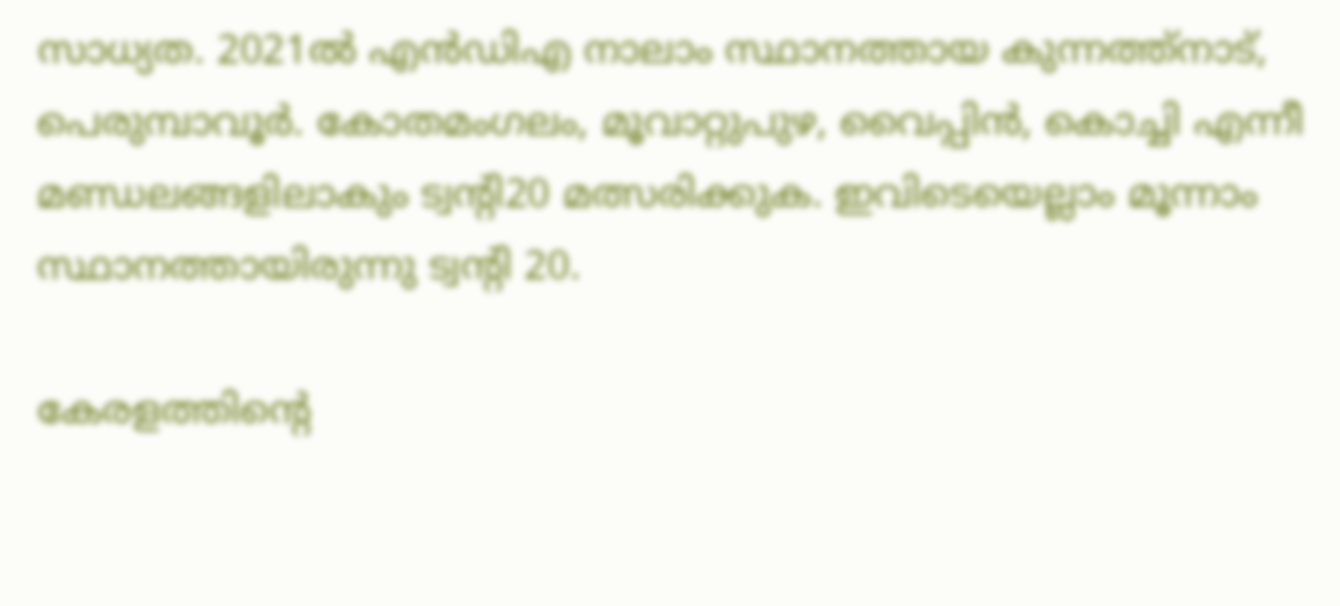സാധ്യത. 2021ല്‍ എന്‍ഡിഎ നാലാം സ്ഥാനത്തായ കുന്നത്ത്‌നാട്, പെരുമ്പാവൂര്‍. കോതമംഗലം, മൂവാറ്റുപുഴ, വൈപ്പിന്‍, കൊച്ചി എന്നീ മണ്ഡലങ്ങളിലാകും ട്വന്റി20 മത്സരിക്കുക. ഇവിടെയെല്ലാം മൂന്നാം സ്ഥാനത്തായിരുന്നു ട്വന്റി 20.

കേരളത്തിന്റെ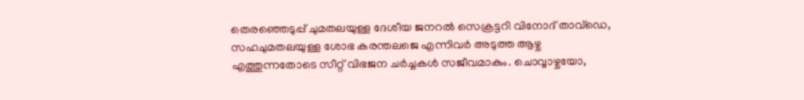തെരഞ്ഞെടുപ്പ് ചുമതലയുള്ള ദേശീയ ജനറല്‍ സെക്രട്ടറി വിനോദ് താവ്‌ഡെ, സഹചുമതലയുള്ള ശോഭ കരന്തലജെ എന്നിവര്‍ അടുത്ത ആഴ്ച എത്തുന്നതോടെ സീറ്റ് വിഭജന ചര്‍ച്ചകള്‍ സജീവമാകും. ചൊവ്വാഴ്ചയോ,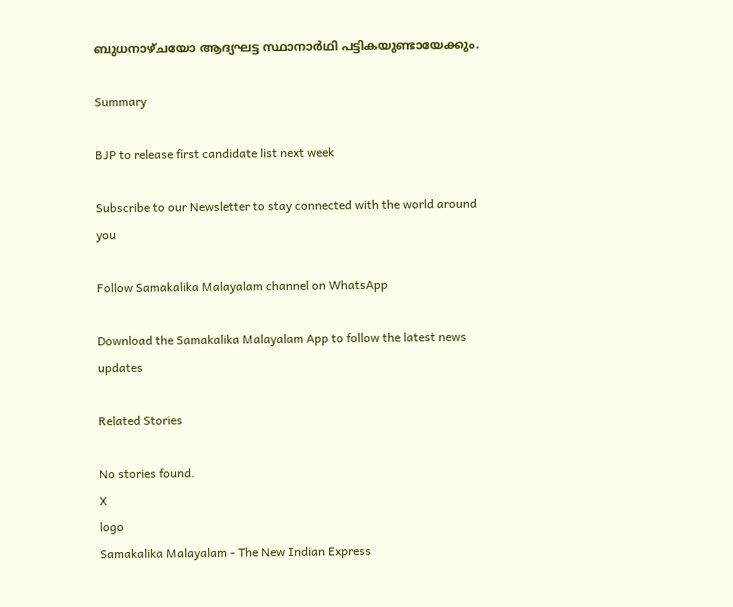ബുധനാഴ്ചയോ ആദ്യഘട്ട സ്ഥാനാര്‍ഥി പട്ടികയുണ്ടായേക്കും.

Summary

BJP to release first candidate list next week

Subscribe to our Newsletter to stay connected with the world around you

Follow Samakalika Malayalam channel on WhatsApp

Download the Samakalika Malayalam App to follow the latest news updates

Related Stories

No stories found.
X
logo
Samakalika Malayalam - The New Indian Express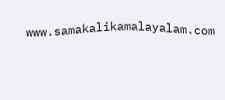www.samakalikamalayalam.com